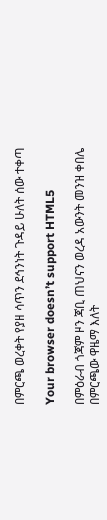በምርጫ ወረቀት የያዘ ሳጥን ደኅንነት ጉዳይ ሁለት ሰው ተቀጣ

Your browser doesn’t support HTML5

በምዕራብ ጎጃም ዞን ጃቢ ጠህናን ወረዳ አውንት መንዝ ቀበሌ በምርጫው ዋዜማ እለት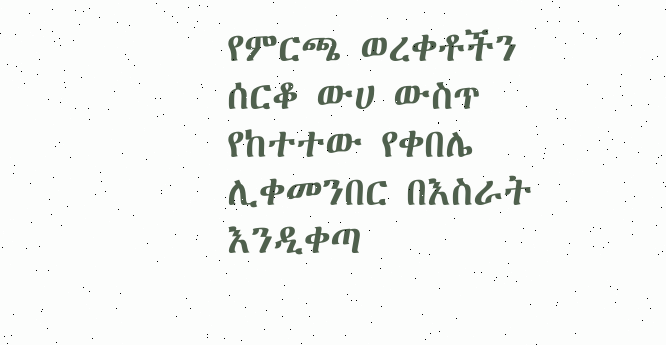የምርጫ ወረቀቶችን ሰርቆ ውሀ ውስጥ የከተተው የቀበሌ ሊቀመንበር በእስራት እንዲቀጣ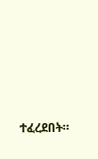ተፈረደበት።